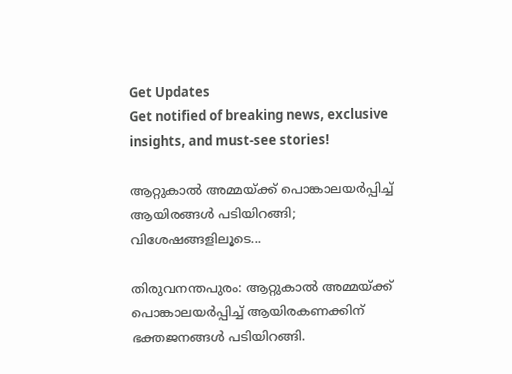Get Updates
Get notified of breaking news, exclusive insights, and must-see stories!

ആറ്റുകാല്‍ അമ്മയ്ക്ക് പൊങ്കാലയര്‍പ്പിച്ച് ആയിരങ്ങള്‍ പടിയിറങ്ങി; വിശേഷങ്ങളിലൂടെ...

തിരുവനന്തപുരം: ആറ്റുകാല്‍ അമ്മയ്ക്ക് പൊങ്കാലയര്‍പ്പിച്ച് ആയിരകണക്കിന് ഭക്തജനങ്ങള്‍ പടിയിറങ്ങി.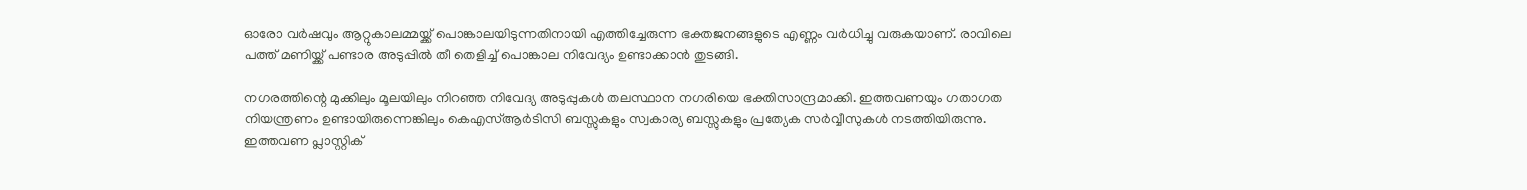ഓരോ വര്‍ഷവും ആറ്റുകാലമ്മയ്ക്ക് പൊങ്കാലയിടുന്നതിനായി എത്തിച്ചേരുന്ന ഭക്തജനങ്ങളുടെ എണ്ണം വര്‍ധിച്ചു വരുകയാണ്. രാവിലെ പത്ത് മണിയ്ക്ക് പണ്ടാര അടുപ്പില്‍ തീ തെളിച്ച് പൊങ്കാല നിവേദ്യം ഉണ്ടാക്കാന്‍ തുടങ്ങി.

നഗരത്തിന്റെ മുക്കിലും മൂലയിലും നിറഞ്ഞ നിവേദ്യ അടുപ്പുകള്‍ തലസ്ഥാന നഗരിയെ ഭക്തിസാന്ദ്രമാക്കി. ഇത്തവണയും ഗതാഗത നിയന്ത്രണം ഉണ്ടായിരുന്നെങ്കിലും കെഎസ്ആര്‍ടിസി ബസ്സുകളും സ്വകാര്യ ബസ്സുകളും പ്രത്യേക സര്‍വ്വീസുകള്‍ നടത്തിയിരുന്നു. ഇത്തവണ പ്ലാസ്റ്റിക്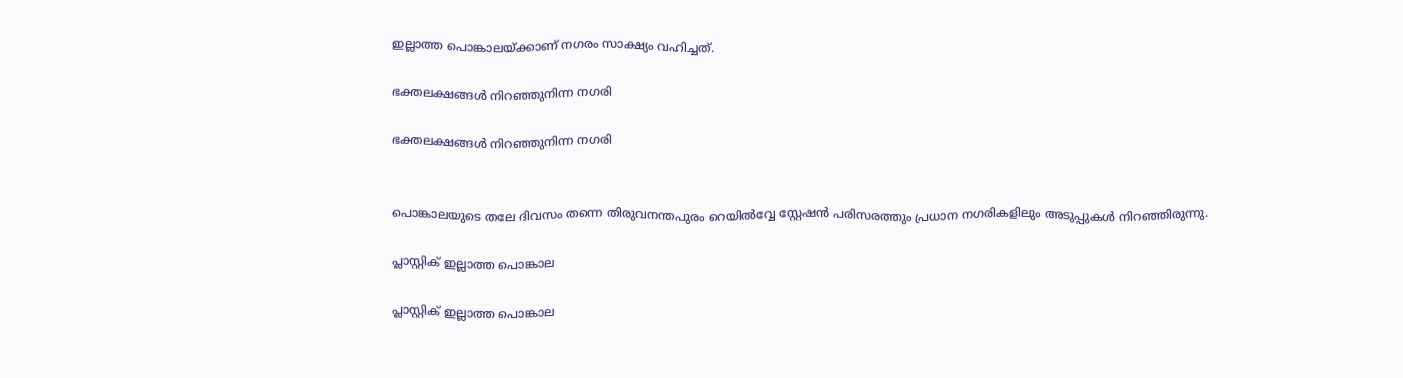ഇല്ലാത്ത പൊങ്കാലയ്ക്കാണ് നഗരം സാക്ഷ്യം വഹിച്ചത്.

ഭക്തലക്ഷങ്ങള്‍ നിറഞ്ഞുനിന്ന നഗരി

ഭക്തലക്ഷങ്ങള്‍ നിറഞ്ഞുനിന്ന നഗരി


പൊങ്കാലയുടെ തലേ ദിവസം തന്നെ തിരുവനന്തപുരം റെയില്‍വ്വേ സ്റ്റേഷന്‍ പരിസരത്തും പ്രധാന നഗരികളിലും അടുപ്പുകള്‍ നിറഞ്ഞിരുന്നു.

പ്ലാസ്റ്റിക് ഇല്ലാത്ത പൊങ്കാല

പ്ലാസ്റ്റിക് ഇല്ലാത്ത പൊങ്കാല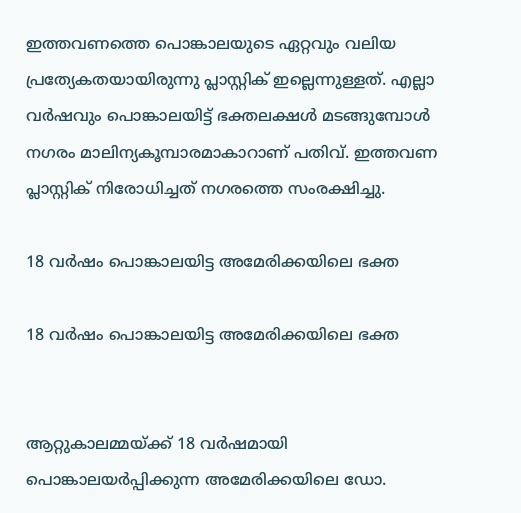ഇത്തവണത്തെ പൊങ്കാലയുടെ ഏറ്റവും വലിയ പ്രത്യേകതയായിരുന്നു പ്ലാസ്റ്റിക് ഇല്ലെന്നുള്ളത്. എല്ലാ വര്‍ഷവും പൊങ്കാലയിട്ട് ഭക്തലക്ഷള്‍ മടങ്ങുമ്പോള്‍ നഗരം മാലിന്യകൂമ്പാരമാകാറാണ് പതിവ്. ഇത്തവണ പ്ലാസ്റ്റിക് നിരോധിച്ചത് നഗരത്തെ സംരക്ഷിച്ചു.

18 വര്‍ഷം പൊങ്കാലയിട്ട അമേരിക്കയിലെ ഭക്ത

18 വര്‍ഷം പൊങ്കാലയിട്ട അമേരിക്കയിലെ ഭക്ത


ആറ്റുകാലമ്മയ്ക്ക് 18 വര്‍ഷമായി പൊങ്കാലയര്‍പ്പിക്കുന്ന അമേരിക്കയിലെ ഡോ.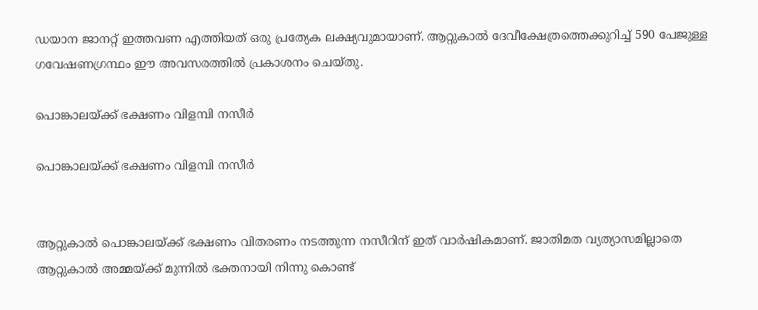ഡയാന ജാനറ്റ് ഇത്തവണ എത്തിയത് ഒരു പ്രത്യേക ലക്ഷ്യവുമായാണ്. ആറ്റുകാല്‍ ദേവീക്ഷേത്രത്തെക്കുറിച്ച് 590 പേജുള്ള ഗവേഷണഗ്രന്ഥം ഈ അവസരത്തില്‍ പ്രകാശനം ചെയ്തു.

പൊങ്കാലയ്ക്ക് ഭക്ഷണം വിളമ്പി നസീര്‍

പൊങ്കാലയ്ക്ക് ഭക്ഷണം വിളമ്പി നസീര്‍


ആറ്റുകാല്‍ പൊങ്കാലയ്ക്ക് ഭക്ഷണം വിതരണം നടത്തുന്ന നസീറിന് ഇത് വാര്‍ഷികമാണ്. ജാതിമത വ്യത്യാസമില്ലാതെ ആറ്റുകാല്‍ അമ്മയ്ക്ക് മുന്നില്‍ ഭക്തനായി നിന്നു കൊണ്ട്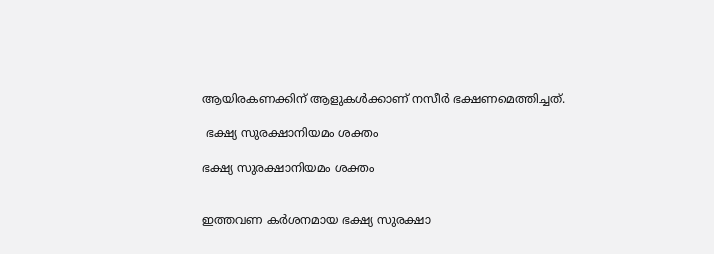ആയിരകണക്കിന് ആളുകള്‍ക്കാണ് നസീര്‍ ഭക്ഷണമെത്തിച്ചത്.

 ഭക്ഷ്യ സുരക്ഷാനിയമം ശക്തം

ഭക്ഷ്യ സുരക്ഷാനിയമം ശക്തം


ഇത്തവണ കര്‍ശനമായ ഭക്ഷ്യ സുരക്ഷാ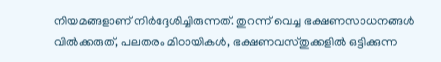നിയമങ്ങളാണ് നിര്‍ദ്ദേശിച്ചിരുന്നത്. തുറന്ന് വെച്ച ഭക്ഷണസാധനങ്ങള്‍ വില്‍ക്കരുത്, പലതരം മിഠായികള്‍, ഭക്ഷണവസ്തുക്കളില്‍ ഒട്ടിക്കുന്ന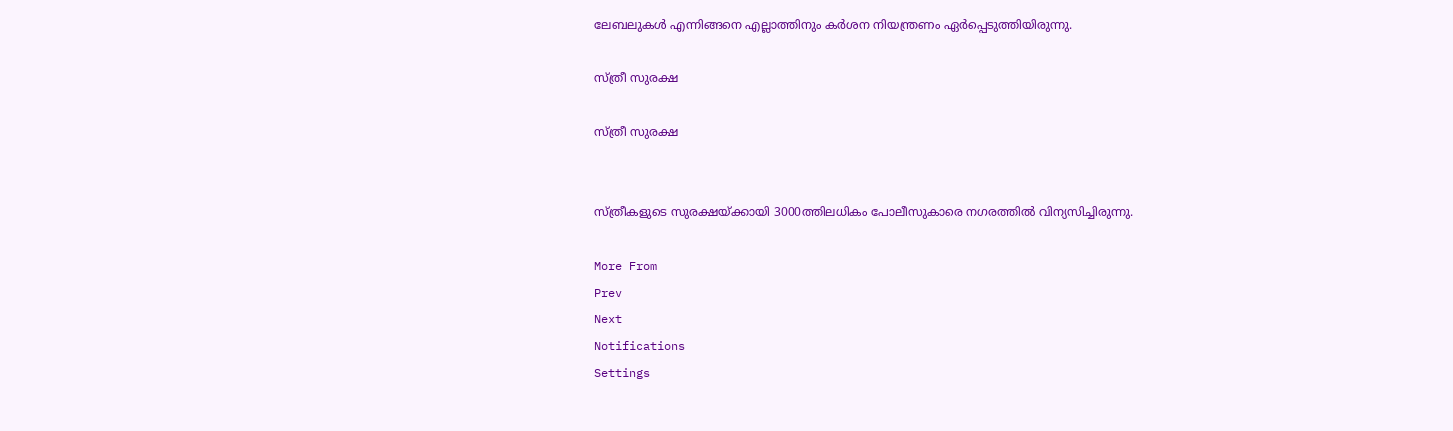ലേബലുകള്‍ എന്നിങ്ങനെ എല്ലാത്തിനും കര്‍ശന നിയന്ത്രണം ഏര്‍പ്പെടുത്തിയിരുന്നു.

സ്ത്രീ സുരക്ഷ

സ്ത്രീ സുരക്ഷ


സ്ത്രീകളുടെ സുരക്ഷയ്ക്കായി 3000ത്തിലധികം പോലീസുകാരെ നഗരത്തില്‍ വിന്യസിച്ചിരുന്നു.

More From
Prev
Next
Notifications
Settings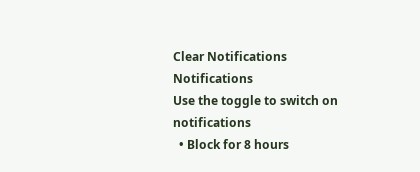Clear Notifications
Notifications
Use the toggle to switch on notifications
  • Block for 8 hours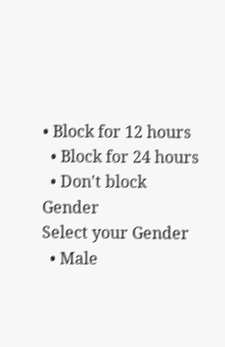• Block for 12 hours
  • Block for 24 hours
  • Don't block
Gender
Select your Gender
  • Male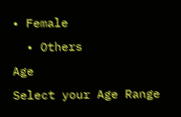• Female
  • Others
Age
Select your Age Range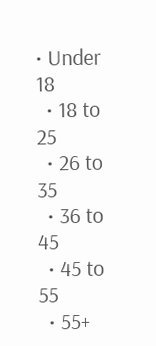• Under 18
  • 18 to 25
  • 26 to 35
  • 36 to 45
  • 45 to 55
  • 55+